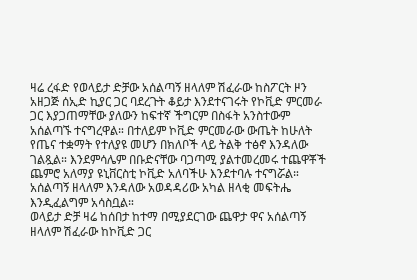ዛሬ ረፋድ የወላይታ ድቻው አሰልጣኝ ዘላለም ሽፈራው ከስፖርት ዞን አዘጋጅ ሰኢድ ኪያር ጋር ባደረጉት ቆይታ እንደተናገሩት የኮቪድ ምርመራ ጋር እያጋጠማቸው ያለውን ከፍተኛ ችግርም በስፋት አንስተውም አሰልጣኙ ተናግረዋል። በተለይም ኮቪድ ምርመራው ውጤት ከሁለት የጤና ተቋማት የተለያዩ መሆን በክለቦች ላይ ትልቅ ተፅኖ እንዳለው ገልጿል። እንደምሳሌም በቡድናቸው ባጋጣሚ ያልተመረመሩ ተጨዋቾች ጨምሮ አለማያ ዩኒቨርስቲ ኮቪድ አለባችሁ እንደተባሉ ተናግሯል። አሰልጣኝ ዘላለም እንዳለው አወዳዳሪው አካል ዘላቂ መፍትሔ እንዲፈልግም አሳስቧል።
ወላይታ ድቻ ዛሬ ከሰበታ ከተማ በሚያደርገው ጨዋታ ዋና አሰልጣኝ ዘላለም ሽፈራው ከኮቪድ ጋር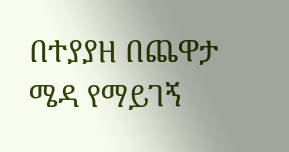በተያያዘ በጨዋታ ሜዳ የማይገኝ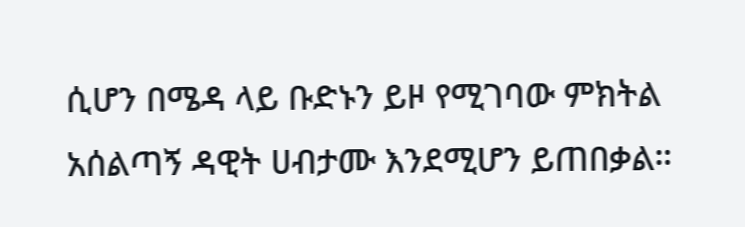ሲሆን በሜዳ ላይ ቡድኑን ይዞ የሚገባው ምክትል አሰልጣኝ ዳዊት ሀብታሙ እንደሚሆን ይጠበቃል።